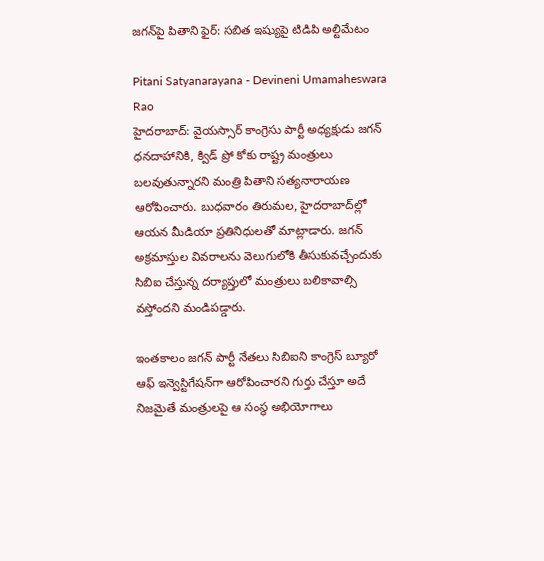జగన్‌పై పితాని ఫైర్: సబిత ఇష్యుపై టిడిపి అల్టిమేటం

Pitani Satyanarayana - Devineni Umamaheswara Rao
హైదరాబాద్: వైయస్సార్ కాంగ్రెసు పార్టీ అధ్యక్షుడు జగన్ ధనదాహానికి, క్విడ్ ప్రో కోకు రాష్ట్ర మంత్రులు బలవుతున్నారని మంత్రి పితాని సత్యనారాయణ ఆరోపించారు. బుధవారం తిరుమల, హైదరాబాద్‌ల్లో ఆయన మీడియా ప్రతినిధులతో మాట్లాడారు. జగన్ అక్రమాస్తుల వివరాలను వెలుగులోకి తీసుకువచ్చేందుకు సిబిఐ చేస్తున్న దర్యాప్తులో మంత్రులు బలికావాల్సి వస్తోందని మండిపడ్డారు.

ఇంతకాలం జగన్ పార్టీ నేతలు సిబిఐని కాంగ్రెస్ బ్యూరో ఆఫ్ ఇన్వెస్టిగేషన్‌గా ఆరోపించారని గుర్తు చేస్తూ అదే నిజమైతే మంత్రులపై ఆ సంస్థ అభియోగాలు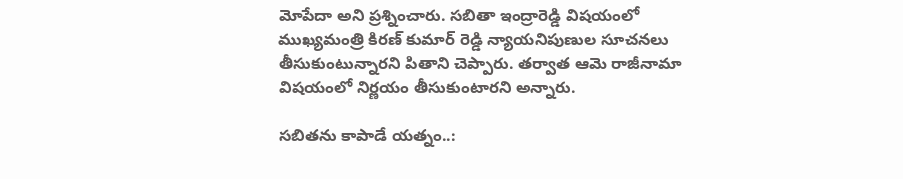మోపేదా అని ప్రశ్నించారు. సబితా ఇంద్రారెడ్డి విషయంలో ముఖ్యమంత్రి కిరణ్ కుమార్ రెడ్డి న్యాయనిపుణుల సూచనలు తీసుకుంటున్నారని పితాని చెప్పారు. తర్వాత ఆమె రాజీనామా విషయంలో నిర్ణయం తీసుకుంటారని అన్నారు.

సబితను కాపాడే యత్నం..: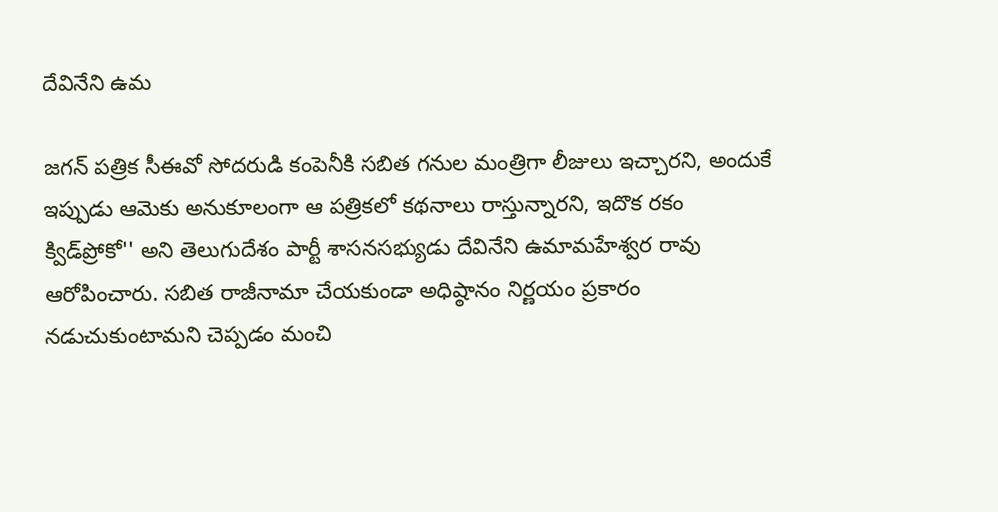దేవినేని ఉమ

జగన్ పత్రిక సీఈవో సోదరుడి కంపెనీకి సబిత గనుల మంత్రిగా లీజులు ఇచ్చారని, అందుకే ఇప్పుడు ఆమెకు అనుకూలంగా ఆ పత్రికలో కథనాలు రాస్తున్నారని, ఇదొక రకం క్విడ్‌ప్రోకో'' అని తెలుగుదేశం పార్టీ శాసనసభ్యుడు దేవినేని ఉమామహేశ్వర రావు ఆరోపించారు. సబిత రాజీనామా చేయకుండా అధిష్ఠానం నిర్ణయం ప్రకారం నడుచుకుంటామని చెప్పడం మంచి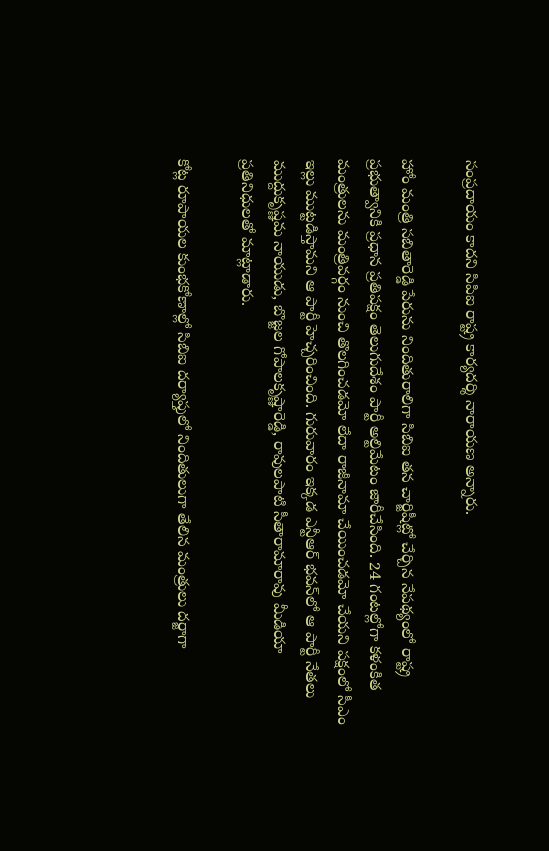సంప్రదాయం కాదని సిపిఐ రాష్ట్ర కార్యదర్శి నారాయణ అన్నారు.

హోం మంత్రి సబితారెడ్డి పేరును నిందితురాలిగా సిబిఐ తన చార్జిషీట్లో చేర్చిన నేపథ్యంలో రాష్ట్ర ప్రభుత్వానికి ప్రధాన ప్రతిపక్షం తెలుగుదేశం పార్టీ అల్టిమేటం జారీచేసింది. 24 గంటల్లోగా కళంకిత మంత్రులను మంత్రివర్గం నుంచి తొలగించడమో లేదా రాజీనామా చేయించడమో చేయని పక్షంలో సీఎం ఇల్లు ముట్టడిస్తామని ఆ పార్టీ హెచ్చరించింది. గురువారం ఇక్కడ ఎన్టీఆర్ భవన్‌లో ఆ పార్టీ నేతలు ముద్దుకృష్ణమ నాయుడు, బొజ్జల గోపాలకృష్ణారెడ్డి, రావులపాటి సీతారామారావు మీడియా ప్రతినిధులతో మాట్లాడారు.

కోట్ల రూపాయల కుంభకోణాల్లో సిబిఐ దర్యాప్తులో నిందితులుగా తేలిన మంత్రులు దర్జాగా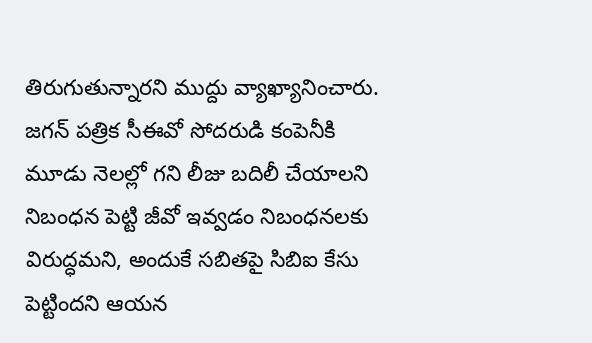తిరుగుతున్నారని ముద్దు వ్యాఖ్యానించారు. జగన్ పత్రిక సీఈవో సోదరుడి కంపెనీకి మూడు నెలల్లో గని లీజు బదిలీ చేయాలని నిబంధన పెట్టి జీవో ఇవ్వడం నిబంధనలకు విరుద్ధమని, అందుకే సబితపై సిబిఐ కేసు పెట్టిందని ఆయన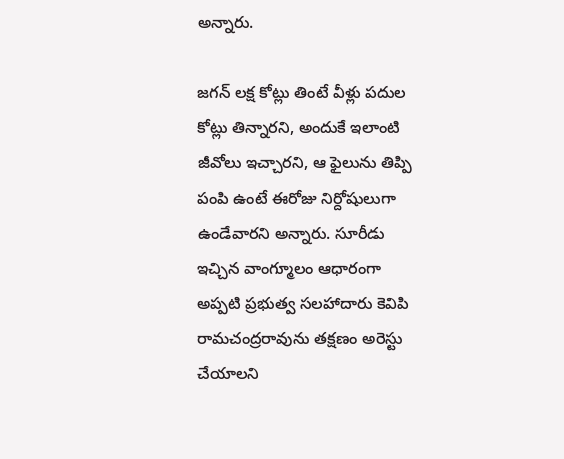అన్నారు.

జగన్ లక్ష కోట్లు తింటే వీళ్లు పదుల కోట్లు తిన్నారని, అందుకే ఇలాంటి జీవోలు ఇచ్చారని, ఆ ఫైలును తిప్పి పంపి ఉంటే ఈరోజు నిర్దోషులుగా ఉండేవారని అన్నారు. సూరీడు ఇచ్చిన వాంగ్మూలం ఆధారంగా అప్పటి ప్రభుత్వ సలహాదారు కెవిపి రామచంద్రరావును తక్షణం అరెస్టు చేయాలని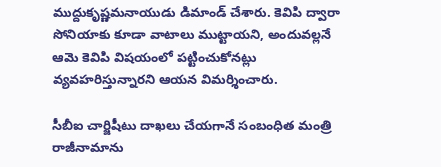ముద్దుకృష్ణమనాయుడు డిమాండ్ చేశారు. కెవిపి ద్వారా సోనియాకు కూడా వాటాలు ముట్టాయని, అందువల్లనే ఆమె కెవిపి విషయంలో పట్టించుకోనట్లు వ్యవహరిస్తున్నారని ఆయన విమర్శించారు.

సీబీఐ చార్జిషీటు దాఖలు చేయగానే సంబంధిత మంత్రి రాజీనామాను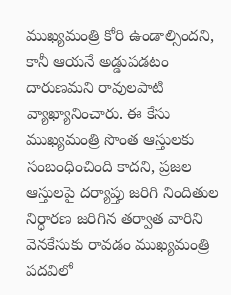ముఖ్యమంత్రి కోరి ఉండాల్సిందని, కానీ ఆయనే అడ్డుపడటం దారుణమని రావులపాటి వ్యాఖ్యానించారు. ఈ కేసు ముఖ్యమంత్రి సొంత ఆస్తులకు సంబంధించింది కాదని, ప్రజల ఆస్తులపై దర్యాప్తు జరిగి నిందితుల నిర్ధారణ జరిగిన తర్వాత వారిని వెనకేసుకు రావడం ముఖ్యమంత్రి పదవిలో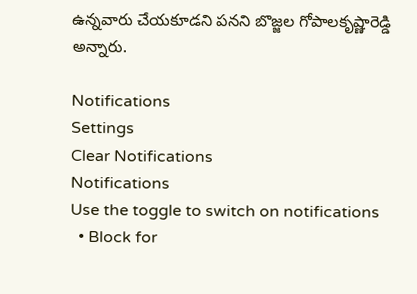ఉన్నవారు చేయకూడని పనని బొజ్జల గోపాలకృష్ణారెడ్డి అన్నారు.

Notifications
Settings
Clear Notifications
Notifications
Use the toggle to switch on notifications
  • Block for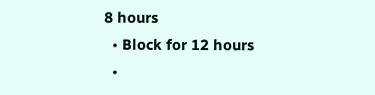8 hours
  • Block for 12 hours
  •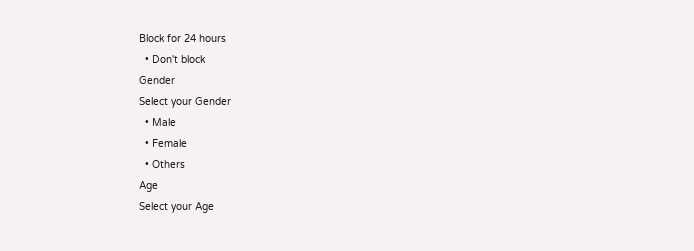Block for 24 hours
  • Don't block
Gender
Select your Gender
  • Male
  • Female
  • Others
Age
Select your Age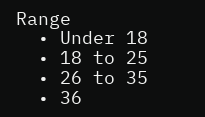Range
  • Under 18
  • 18 to 25
  • 26 to 35
  • 36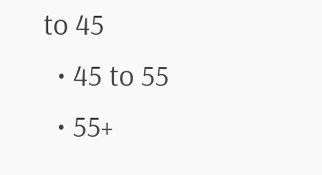to 45
  • 45 to 55
  • 55+